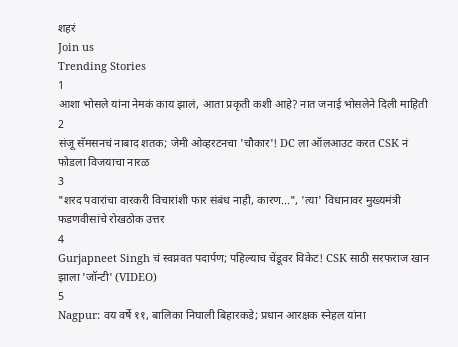शहरं
Join us
Trending Stories
1
आशा भोसले यांना नेमकं काय झालं, आता प्रकृती कशी आहे? नात जनाई भोसलेने दिली माहिती
2
संजू सॅमसनचं नाबाद शतक; जेमी ओव्हरटनचा 'चौकार'! DC ला ऑलआउट करत CSK नं फोडला विजयाचा नारळ
3
"शरद पवारांचा वारकरी विचारांशी फार संबंध नाही, कारण...", 'त्या' विधानावर मुख्यमंत्री फडणवीसांचे रोखठोक उत्तर
4
Gurjapneet Singh चं स्वप्नवत पदार्पण; पहिल्याच चेंडूवर विकेट! CSK साठी सरफराज खान झाला 'जॉन्टी' (VIDEO)
5
Nagpur: वय वर्षे ११, बालिका निघाली बिहारकडे; प्रधान आरक्षक स्नेहल यांना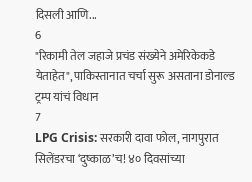दिसली आणि...
6
"रिकामी तेल जहाजे प्रचंड संख्येने अमेरिकेकडे येताहेत", पाकिस्तानात चर्चा सुरू असताना डोनाल्ड ट्रम्प यांचं विधान
7
LPG Crisis: सरकारी दावा फोल, नागपुरात सिलेंडरचा ‘दुष्काळ’च! ४० दिवसांच्या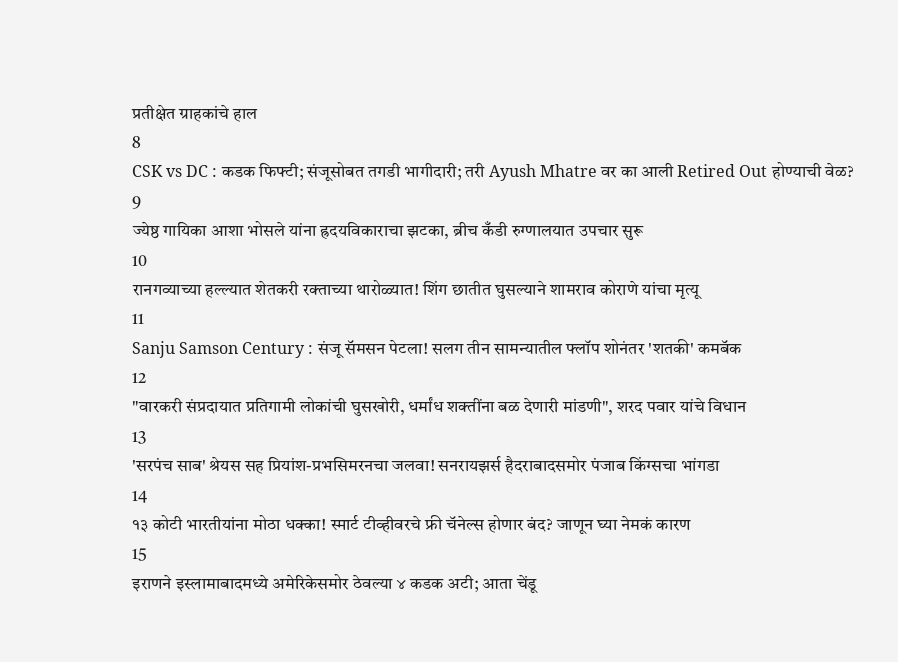प्रतीक्षेत ग्राहकांचे हाल
8
CSK vs DC : कडक फिफ्टी; संजूसोबत तगडी भागीदारी; तरी Ayush Mhatre वर का आली Retired Out होण्याची वेळ?
9
ज्येष्ठ गायिका आशा भोसले यांना ह्रदयविकाराचा झटका, ब्रीच कँडी रुग्णालयात उपचार सुरू
10
रानगव्याच्या हल्ल्यात शेतकरी रक्ताच्या थारोळ्यात! शिंग छातीत घुसल्याने शामराव कोराणे यांचा मृत्यू
11
Sanju Samson Century : संजू सॅमसन पेटला! सलग तीन सामन्यातील फ्लॉप शोनंतर 'शतकी' कमबॅक
12
"वारकरी संप्रदायात प्रतिगामी लोकांची घुसखोरी, धर्मांध शक्तींना बळ देणारी मांडणी", शरद पवार यांचे विधान
13
'सरपंच साब' श्रेयस सह प्रियांश-प्रभसिमरनचा जलवा! सनरायझर्स हैदराबादसमोर पंजाब किंग्सचा भांगडा
14
१३ कोटी भारतीयांना मोठा धक्का! स्मार्ट टीव्हीवरचे फ्री चॅनेल्स होणार बंद? जाणून घ्या नेमकं कारण
15
इराणने इस्लामाबादमध्ये अमेरिकेसमोर ठेवल्या ४ कडक अटी; आता चेंडू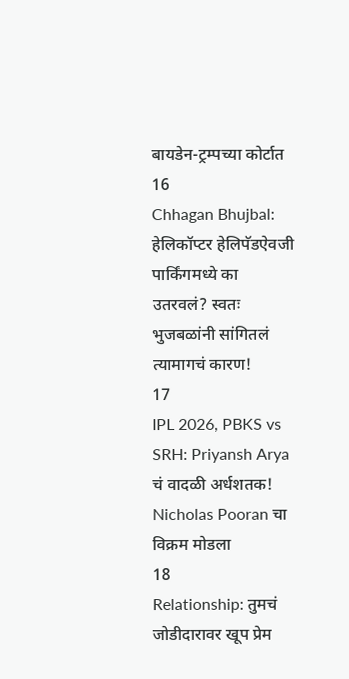बायडेन-ट्रम्पच्या कोर्टात
16
Chhagan Bhujbal: हेलिकॉप्टर हेलिपॅडऐवजी पार्किंगमध्ये का उतरवलं? स्वतः भुजबळांनी सांगितलं त्यामागचं कारण!
17
IPL 2026, PBKS vs SRH: Priyansh Arya चं वादळी अर्धशतक! Nicholas Pooran चा विक्रम मोडला
18
Relationship: तुमचं जोडीदारावर खूप प्रेम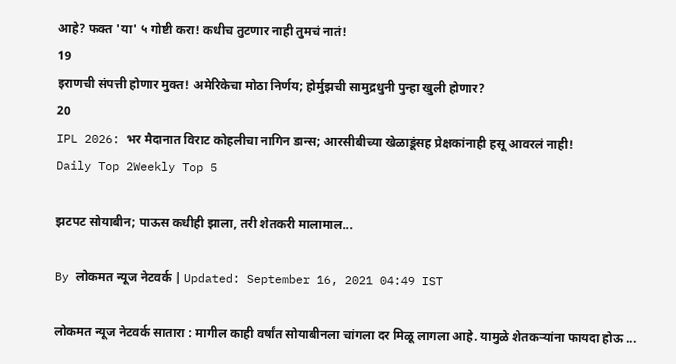आहे? फक्त 'या' ५ गोष्टी करा! कधीच तुटणार नाही तुमचं नातं!
19
इराणची संपत्ती होणार मुक्त! अमेरिकेचा मोठा निर्णय; होर्मुझची सामुद्रधुनी पुन्हा खुली होणार?
20
IPL 2026: भर मैदानात विराट कोहलीचा नागिन डान्स; आरसीबीच्या खेळाडूंसह प्रेक्षकांनाही हसू आवरलं नाही!
Daily Top 2Weekly Top 5

झटपट सोयाबीन; पाऊस कधीही झाला, तरी शेतकरी मालामाल...

By लोकमत न्यूज नेटवर्क | Updated: September 16, 2021 04:49 IST

लोकमत न्यूज नेटवर्क सातारा : मागील काही वर्षांत सोयाबीनला चांगला दर मिळू लागला आहे. यामुळे शेतकऱ्यांना फायदा होऊ ...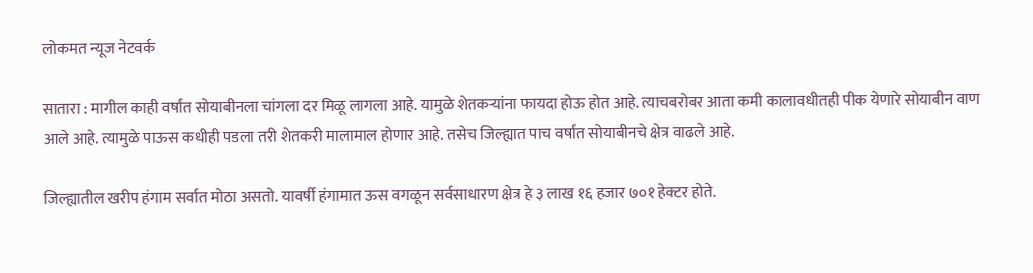लोकमत न्यूज नेटवर्क

सातारा : मागील काही वर्षांत सोयाबीनला चांगला दर मिळू लागला आहे. यामुळे शेतकऱ्यांना फायदा होऊ होत आहे. त्याचबरोबर आता कमी कालावधीतही पीक येणारे सोयाबीन वाण आले आहे. त्यामुळे पाऊस कधीही पडला तरी शेतकरी मालामाल होणार आहे. तसेच जिल्ह्यात पाच वर्षांत सोयाबीनचे क्षेत्र वाढले आहे.

जिल्ह्यातील खरीप हंगाम सर्वात मोठा असतो. यावर्षी हंगामात ऊस वगळून सर्वसाधारण क्षेत्र हे ३ लाख १६ हजार ७०१ हेक्टर होते.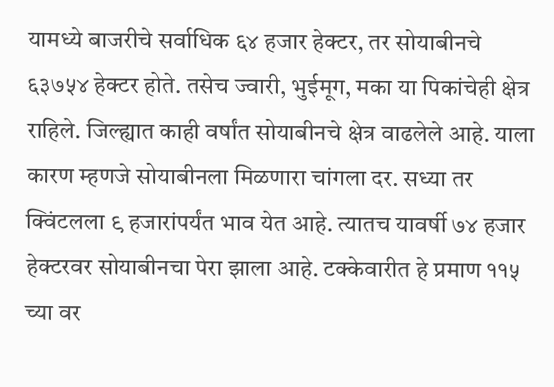यामध्ये बाजरीचे सर्वाधिक ६४ हजार हेक्टर, तर सोयाबीनचे ६३७५४ हेक्टर होते. तसेच ज्वारी, भुईमूग, मका या पिकांचेही क्षेत्र राहिले. जिल्ह्यात काही वर्षांत सोयाबीनचे क्षेत्र वाढलेले आहे. याला कारण म्हणजे सोयाबीनला मिळणारा चांगला दर. सध्या तर क्विंटलला ९ हजारांपर्यंत भाव येत आहे. त्यातच यावर्षी ७४ हजार हेक्टरवर सोयाबीनचा पेरा झाला आहे. टक्केवारीत हे प्रमाण ११५ च्या वर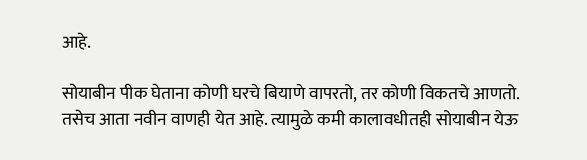आहे.

सोयाबीन पीक घेताना कोणी घरचे बियाणे वापरतो, तर कोणी विकतचे आणतो. तसेच आता नवीन वाणही येत आहे. त्यामुळे कमी कालावधीतही सोयाबीन येऊ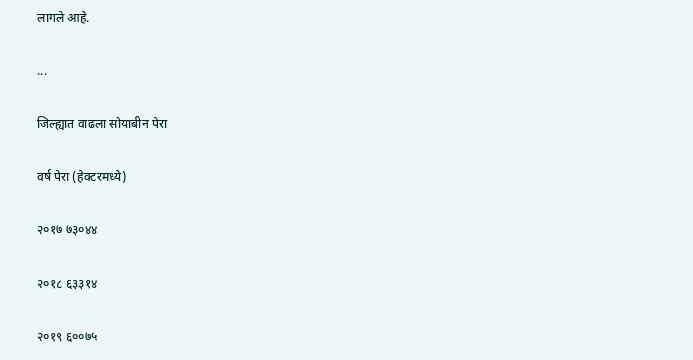लागले आहे.

...

जिल्ह्यात वाढला सोयाबीन पेरा

वर्ष पेरा (हेक्टरमध्ये)

२०१७ ७३०४४

२०१८ ६३३१४

२०१९ ६००७५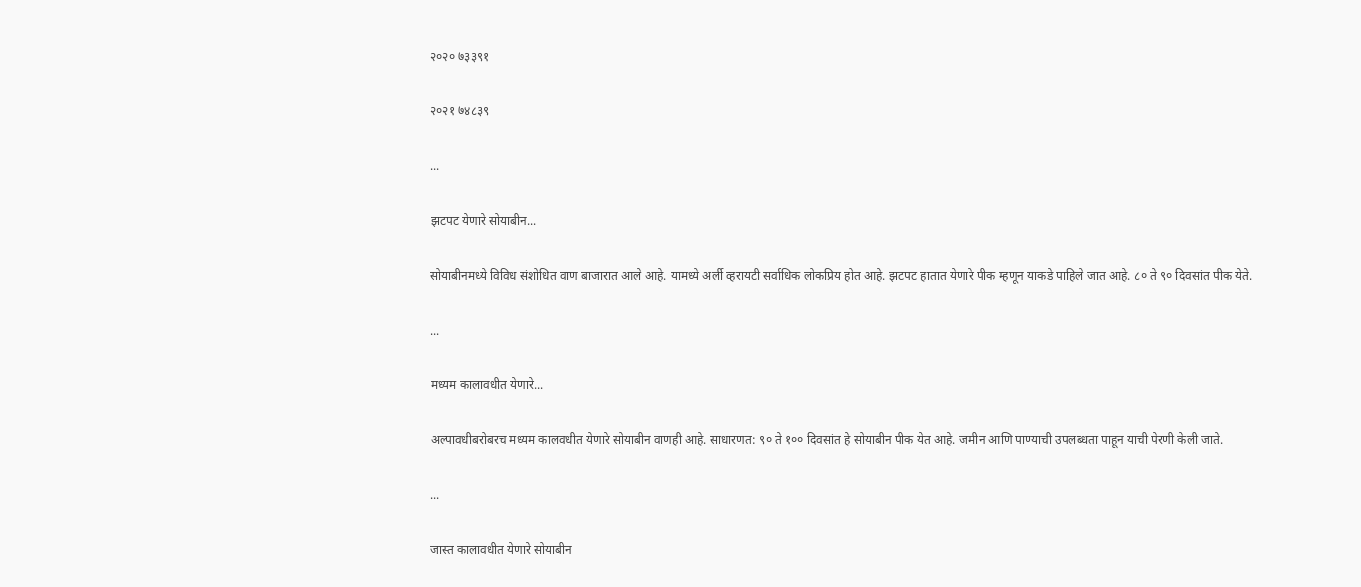२०२० ७३३९१

२०२१ ७४८३९

...

झटपट येणारे सोयाबीन...

सोयाबीनमध्ये विविध संशोधित वाण बाजारात आले आहे. यामध्ये अर्ली व्हरायटी सर्वाधिक लोकप्रिय होत आहे. झटपट हातात येणारे पीक म्हणून याकडे पाहिले जात आहे. ८० ते ९० दिवसांत पीक येते.

...

मध्यम कालावधीत येणारे...

अल्पावधीबरोबरच मध्यम कालवधीत येणारे सोयाबीन वाणही आहे. साधारणत: ९० ते १०० दिवसांत हे सोयाबीन पीक येत आहे. जमीन आणि पाण्याची उपलब्धता पाहून याची पेरणी केली जाते.

...

जास्त कालावधीत येणारे सोयाबीन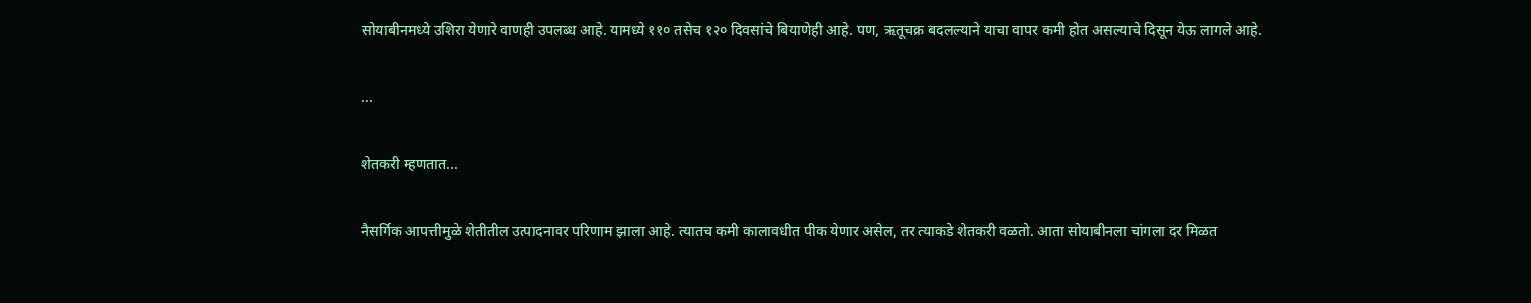सोयाबीनमध्ये उशिरा येणारे वाणही उपलब्ध आहे. यामध्ये ११० तसेच १२० दिवसांचे बियाणेही आहे. पण, ऋतूचक्र बदलल्याने याचा वापर कमी होत असल्याचे दिसून येऊ लागले आहे.

...

शेतकरी म्हणतात...

नैसर्गिक आपत्तीमुळे शेतीतील उत्पादनावर परिणाम झाला आहे. त्यातच कमी कालावधीत पीक येणार असेल, तर त्याकडे शेतकरी वळतो. आता सोयाबीनला चांगला दर मिळत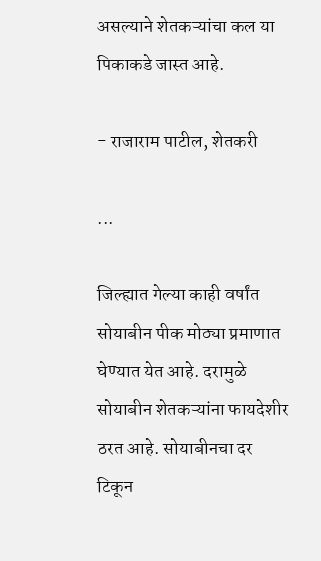असल्याने शेतकऱ्यांचा कल या पिकाकडे जास्त आहे.

- राजाराम पाटील, शेतकरी

...

जिल्ह्यात गेल्या काही वर्षांत सोयाबीन पीक मोठ्या प्रमाणात घेण्यात येत आहे. दरामुळे सोयाबीन शेतकऱ्यांना फायदेशीर ठरत आहे. सोयाबीनचा दर टिकून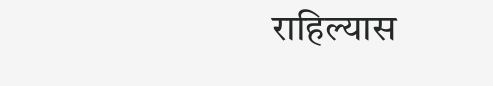राहिल्यास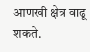आणखी क्षेत्र वाढू शकते.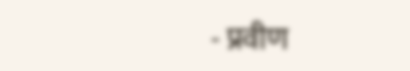- प्रवीण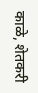काळे, शेतकरी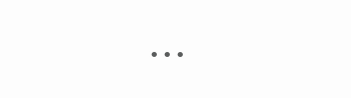...